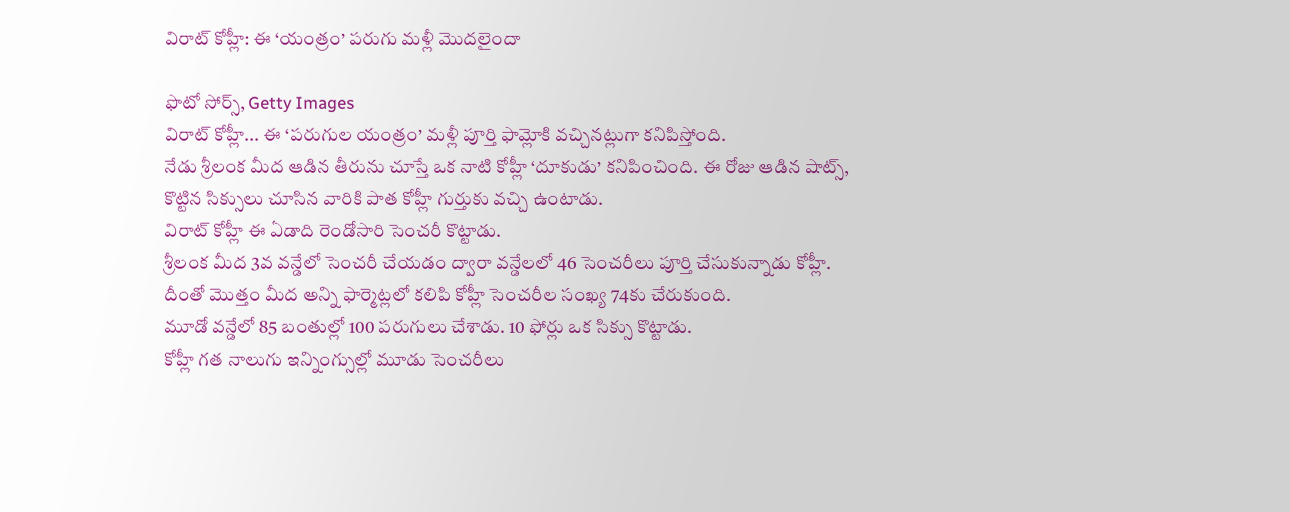విరాట్ కోహ్లీ: ఈ ‘యంత్రం’ పరుగు మళ్లీ మొదలైందా

ఫొటో సోర్స్, Getty Images
విరాట్ కోహ్లీ... ఈ ‘పరుగుల యంత్రం’ మళ్లీ పూర్తి ఫామ్లోకి వచ్చినట్లుగా కనిపిస్తోంది.
నేడు శ్రీలంక మీద ఆడిన తీరును చూస్తే ఒక నాటి కోహ్లీ ‘దూకుడు’ కనిపించింది. ఈ రోజు ఆడిన షాట్స్, కొట్టిన సిక్సులు చూసిన వారికి పాత కోహ్లీ గుర్తుకు వచ్చి ఉంటాడు.
విరాట్ కోహ్లీ ఈ ఏడాది రెండోసారి సెంచరీ కొట్టాడు.
శ్రీలంక మీద 3వ వన్డేలో సెంచరీ చేయడం ద్వారా వన్డేలలో 46 సెంచరీలు పూర్తి చేసుకున్నాడు కోహ్లీ. దీంతో మొత్తం మీద అన్ని ఫార్మెట్లలో కలిపి కోహ్లీ సెంచరీల సంఖ్య 74కు చేరుకుంది.
మూడో వన్డేలో 85 బంతుల్లో 100 పరుగులు చేశాడు. 10 ఫోర్లు ఒక సిక్సు కొట్టాడు.
కోహ్లీ గత నాలుగు ఇన్నింగ్సుల్లో మూడు సెంచరీలు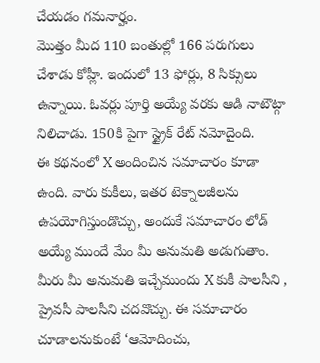చేయడం గమనార్హం.
మొత్తం మీద 110 బంతుల్లో 166 పరుగులు చేశాడు కోహ్లీ. ఇందులో 13 ఫోర్లు, 8 సిక్సులు ఉన్నాయి. ఓవర్లు పూర్తి అయ్యే వరకు ఆడి నాటౌట్గా నిలిచాడు. 150కి పైగా స్ట్రైక్ రేట్ నమోదైంది.
ఈ కథనంలో X అందించిన సమాచారం కూడా ఉంది. వారు కుకీలు, ఇతర టెక్నాలజీలను ఉపయోగిస్తుండొచ్చు, అందుకే సమాచారం లోడ్ అయ్యే ముందే మేం మీ అనుమతి అడుగుతాం. మీరు మీ అనుమతి ఇచ్చేముందు X కుకీ పాలసీని , ప్రైవసీ పాలసీని చదవొచ్చు. ఈ సమాచారం చూడాలనుకుంటే ‘ఆమోదించు,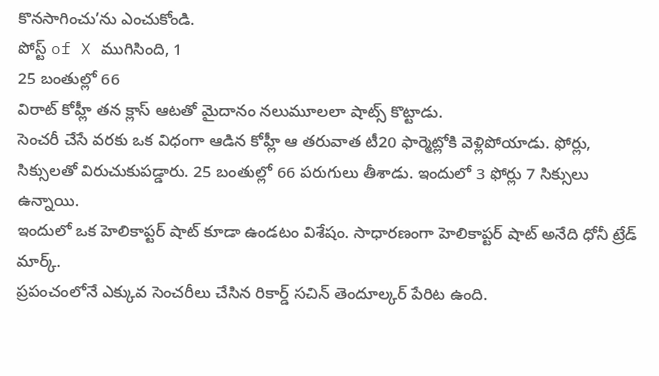కొనసాగించు’ను ఎంచుకోండి.
పోస్ట్ of X ముగిసింది, 1
25 బంతుల్లో 66
విరాట్ కోహ్లీ తన క్లాస్ ఆటతో మైదానం నలుమూలలా షాట్స్ కొట్టాడు.
సెంచరీ చేసే వరకు ఒక విధంగా ఆడిన కోహ్లీ ఆ తరువాత టీ20 ఫార్మెట్లోకి వెళ్లిపోయాడు. ఫోర్లు, సిక్సులతో విరుచుకుపడ్డారు. 25 బంతుల్లో 66 పరుగులు తీశాడు. ఇందులో 3 ఫోర్లు 7 సిక్సులు ఉన్నాయి.
ఇందులో ఒక హెలికాప్టర్ షాట్ కూడా ఉండటం విశేషం. సాధారణంగా హెలికాప్టర్ షాట్ అనేది ధోనీ ట్రేడ్ మార్క్.
ప్రపంచంలోనే ఎక్కువ సెంచరీలు చేసిన రికార్డ్ సచిన్ తెందూల్కర్ పేరిట ఉంది.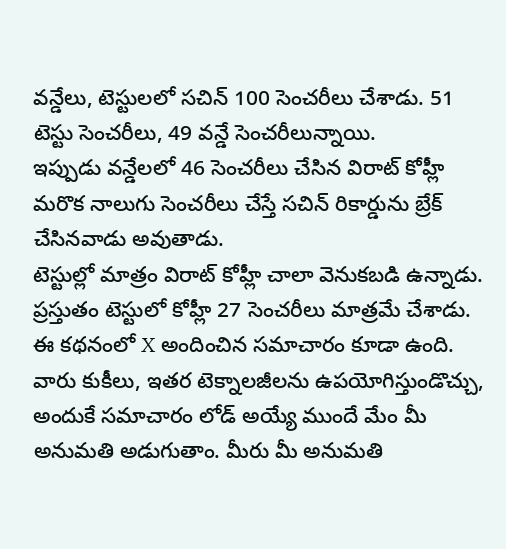వన్డేలు, టెస్టులలో సచిన్ 100 సెంచరీలు చేశాడు. 51 టెస్టు సెంచరీలు, 49 వన్డే సెంచరీలున్నాయి.
ఇప్పుడు వన్డేలలో 46 సెంచరీలు చేసిన విరాట్ కోహ్లీ మరొక నాలుగు సెంచరీలు చేస్తే సచిన్ రికార్డును బ్రేక్ చేసినవాడు అవుతాడు.
టెస్టుల్లో మాత్రం విరాట్ కోహ్లీ చాలా వెనుకబడి ఉన్నాడు. ప్రస్తుతం టెస్టులో కోహ్లీ 27 సెంచరీలు మాత్రమే చేశాడు.
ఈ కథనంలో X అందించిన సమాచారం కూడా ఉంది. వారు కుకీలు, ఇతర టెక్నాలజీలను ఉపయోగిస్తుండొచ్చు, అందుకే సమాచారం లోడ్ అయ్యే ముందే మేం మీ అనుమతి అడుగుతాం. మీరు మీ అనుమతి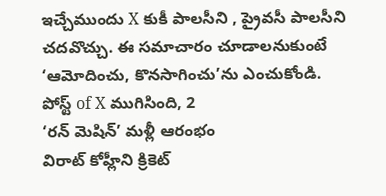ఇచ్చేముందు X కుకీ పాలసీని , ప్రైవసీ పాలసీని చదవొచ్చు. ఈ సమాచారం చూడాలనుకుంటే ‘ఆమోదించు, కొనసాగించు’ను ఎంచుకోండి.
పోస్ట్ of X ముగిసింది, 2
‘రన్ మెషిన్’ మళ్లీ ఆరంభం
విరాట్ కోహ్లీని క్రికెట్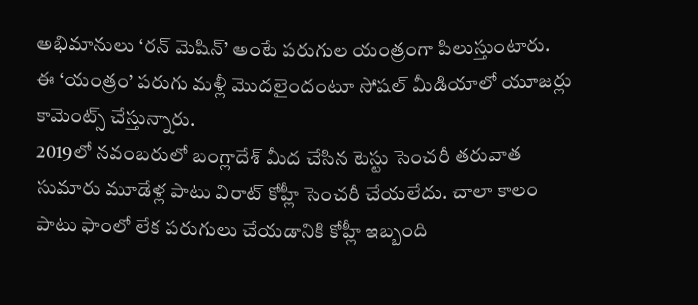అభిమానులు ‘రన్ మెషిన్’ అంటే పరుగుల యంత్రంగా పిలుస్తుంటారు.
ఈ ‘యంత్రం’ పరుగు మళ్లీ మొదలైందంటూ సోషల్ మీడియాలో యూజర్లు కామెంట్స్ చేస్తున్నారు.
2019లో నవంబరులో బంగ్లాదేశ్ మీద చేసిన టెస్టు సెంచరీ తరువాత సుమారు మూడేళ్ల పాటు విరాట్ కోహ్లీ సెంచరీ చేయలేదు. చాలా కాలం పాటు ఫాంలో లేక పరుగులు చేయడానికి కోహ్లీ ఇబ్బంది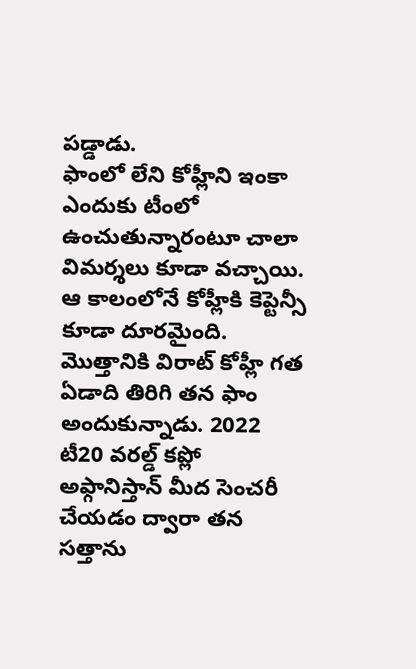పడ్డాడు.
ఫాంలో లేని కోహ్లీని ఇంకా ఎందుకు టీంలో ఉంచుతున్నారంటూ చాలా విమర్శలు కూడా వచ్చాయి. ఆ కాలంలోనే కోహ్లీకి కెప్టెన్సీ కూడా దూరమైంది.
మొత్తానికి విరాట్ కోహ్లీ గత ఏడాది తిరిగి తన ఫాం అందుకున్నాడు. 2022 టీ20 వరల్డ్ కప్లో అఫ్గానిస్తాన్ మీద సెంచరీ చేయడం ద్వారా తన సత్తాను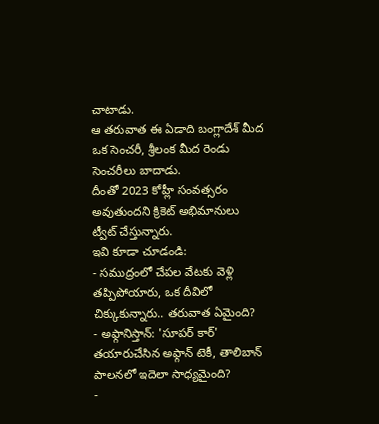చాటాడు.
ఆ తరువాత ఈ ఏడాది బంగ్లాదేశ్ మీద ఒక సెంచరీ, శ్రీలంక మీద రెండు సెంచరీలు బాదాడు.
దీంతో 2023 కోహ్లీ సంవత్సరం అవుతుందని క్రికెట్ అభిమానులు ట్వీట్ చేస్తున్నారు.
ఇవి కూడా చూడండి:
- సముద్రంలో చేపల వేటకు వెళ్లి తప్పిపోయారు, ఒక దీవిలో చిక్కుకున్నారు.. తరువాత ఏమైంది?
- అఫ్గానిస్తాన్: 'సూపర్ కార్' తయారుచేసిన అఫ్గాన్ టెకీ, తాలిబాన్ పాలనలో ఇదెలా సాధ్యమైంది?
-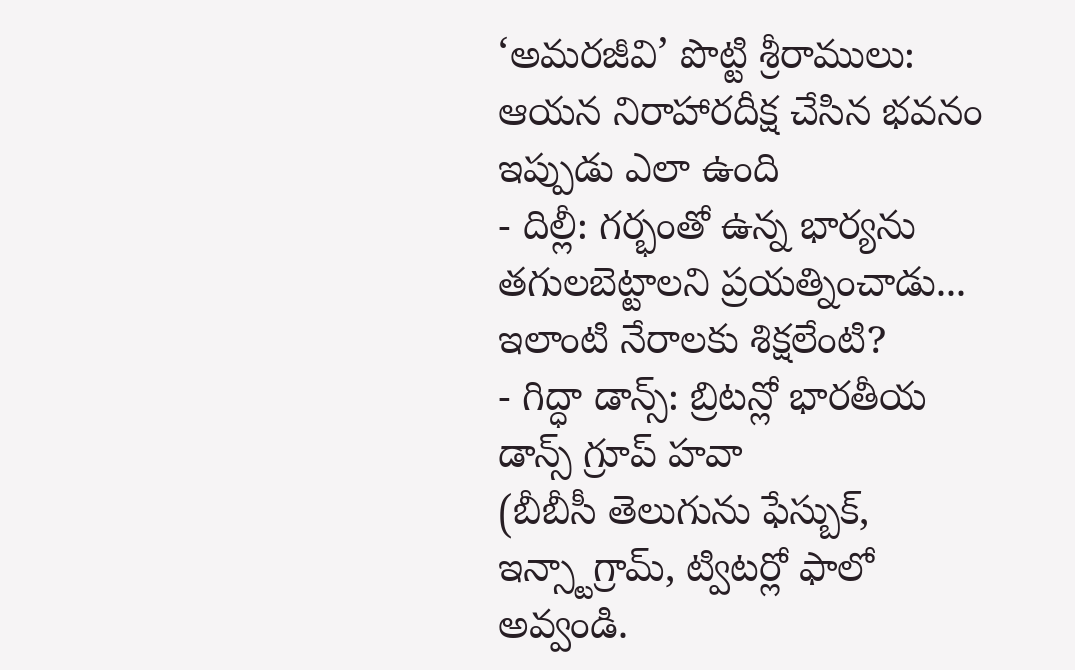‘అమరజీవి’ పొట్టి శ్రీరాములు: ఆయన నిరాహారదీక్ష చేసిన భవనం ఇప్పుడు ఎలా ఉంది
- దిల్లీ: గర్భంతో ఉన్న భార్యను తగులబెట్టాలని ప్రయత్నించాడు... ఇలాంటి నేరాలకు శిక్షలేంటి?
- గిద్ధా డాన్స్: బ్రిటన్లో భారతీయ డాన్స్ గ్రూప్ హవా
(బీబీసీ తెలుగును ఫేస్బుక్, ఇన్స్టాగ్రామ్, ట్విటర్లో ఫాలో అవ్వండి.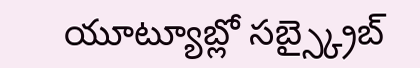యూట్యూబ్లో సబ్స్క్రైబ్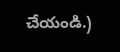చేయండి.)